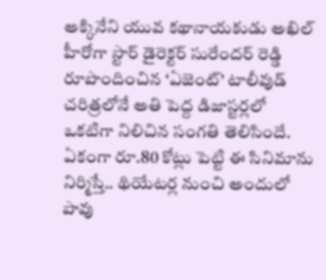అక్కినేని యువ కథానాయకుడు అఖిల్ హీరోగా స్టార్ డైరెక్టర్ సురేందర్ రెడ్డి రూపొందించిన ‘ఏజెంట్’ టాలీవుడ్ చరిత్రలోనే అతి పెద్ద డిజాస్టర్లలో ఒకటిగా నిలిచిన సంగతి తెలిసిందే. ఏకంగా రూ.80 కోట్లు పెట్టి ఈ సినిమాను నిర్మిస్తే.. థియేటర్ల నుంచి అందులో పావు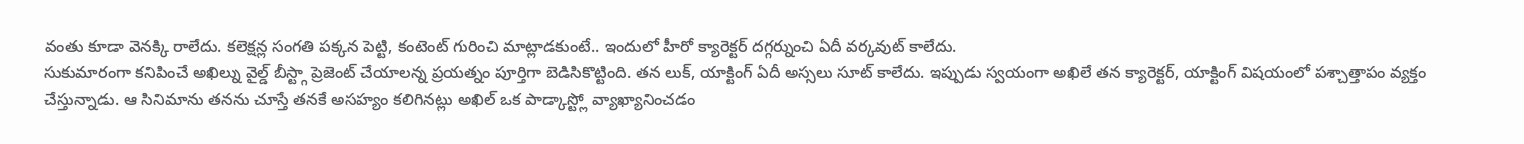వంతు కూడా వెనక్కి రాలేదు. కలెక్షన్ల సంగతి పక్కన పెట్టి, కంటెంట్ గురించి మాట్లాడకుంటే.. ఇందులో హీరో క్యారెక్టర్ దగ్గర్నుంచి ఏదీ వర్కవుట్ కాలేదు.
సుకుమారంగా కనిపించే అఖిల్ను వైల్డ్ బీస్ట్గా ప్రెజెంట్ చేయాలన్న ప్రయత్నం పూర్తిగా బెడిసికొట్టింది. తన లుక్, యాక్టింగ్ ఏదీ అస్సలు సూట్ కాలేదు. ఇప్పుడు స్వయంగా అఖిలే తన క్యారెక్టర్, యాక్టింగ్ విషయంలో పశ్చాత్తాపం వ్యక్తం చేస్తున్నాడు. ఆ సినిమాను తనను చూస్తే తనకే అసహ్యం కలిగినట్లు అఖిల్ ఒక పాడ్కాస్ట్లో వ్యాఖ్యానించడం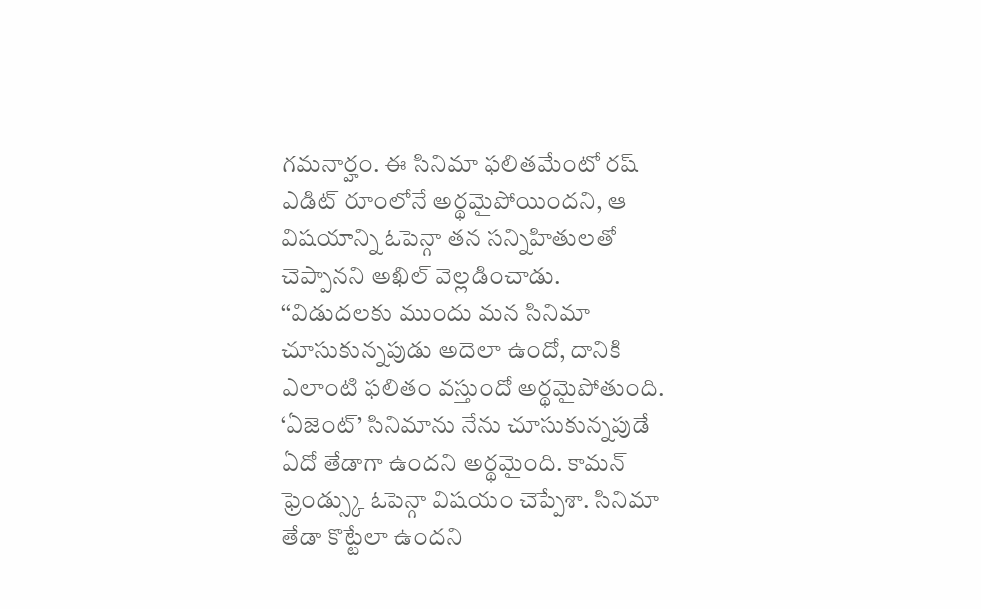గమనార్హం. ఈ సినిమా ఫలితమేంటో రష్ ఎడిట్ రూంలోనే అర్థమైపోయిందని, ఆ విషయాన్ని ఓపెన్గా తన సన్నిహితులతో చెప్పానని అఖిల్ వెల్లడించాడు.
‘‘విడుదలకు ముందు మన సినిమా చూసుకున్నపుడు అదెలా ఉందో, దానికి ఎలాంటి ఫలితం వస్తుందో అర్థమైపోతుంది. ‘ఏజెంట్’ సినిమాను నేను చూసుకున్నపుడే ఏదో తేడాగా ఉందని అర్థమైంది. కామన్ ఫ్రెండ్స్కు ఓపెన్గా విషయం చెప్పేశా. సినిమా తేడా కొట్టేలా ఉందని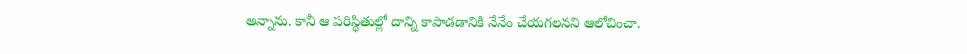అన్నాను. కానీ ఆ పరిస్థితుల్లో దాన్ని కాపాడడానికి నేనేం చేయగలనని ఆలోచించా.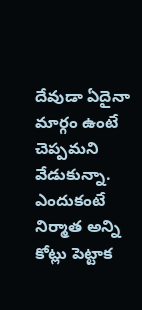దేవుడా ఏదైనా మార్గం ఉంటే చెప్పమని వేడుకున్నా. ఎందుకంటే నిర్మాత అన్ని కోట్లు పెట్టాక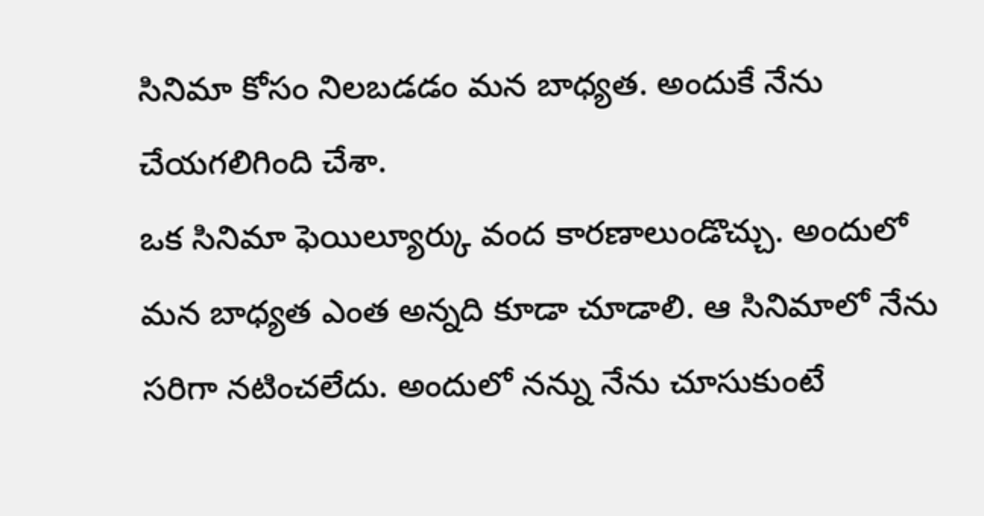సినిమా కోసం నిలబడడం మన బాధ్యత. అందుకే నేను చేయగలిగింది చేశా.
ఒక సినిమా ఫెయిల్యూర్కు వంద కారణాలుండొచ్చు. అందులో మన బాధ్యత ఎంత అన్నది కూడా చూడాలి. ఆ సినిమాలో నేను సరిగా నటించలేదు. అందులో నన్ను నేను చూసుకుంటే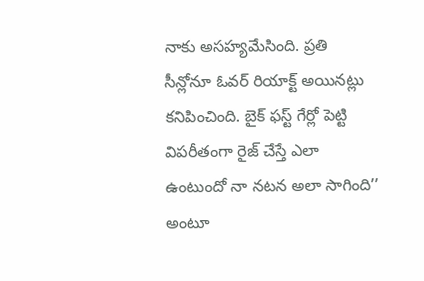నాకు అసహ్యమేసింది. ప్రతి సీన్లోనూ ఓవర్ రియాక్ట్ అయినట్లు కనిపించింది. బైక్ ఫస్ట్ గేర్లో పెట్టి విపరీతంగా రైజ్ చేస్తే ఎలా ఉంటుందో నా నటన అలా సాగింది’’ అంటూ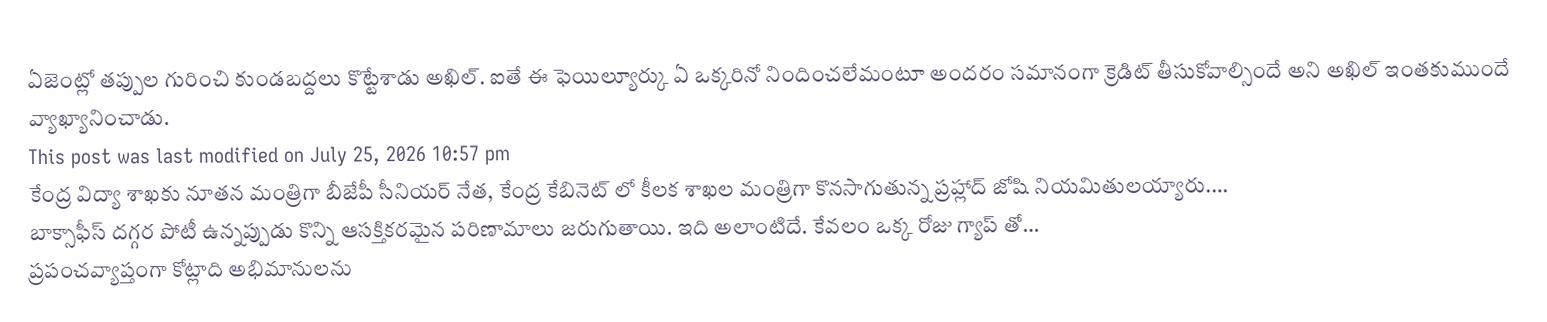ఏజెంట్లో తప్పుల గురించి కుండబద్దలు కొట్టేశాడు అఖిల్. ఐతే ఈ ఫెయిల్యూర్కు ఏ ఒక్కరినో నిందించలేమంటూ అందరం సమానంగా క్రెడిట్ తీసుకోవాల్సిందే అని అఖిల్ ఇంతకుముందే వ్యాఖ్యానించాడు.
This post was last modified on July 25, 2026 10:57 pm
కేంద్ర విద్యా శాఖకు నూతన మంత్రిగా బీజేపీ సీనియర్ నేత, కేంద్ర కేబినెట్ లో కీలక శాఖల మంత్రిగా కొనసాగుతున్న ప్రహ్లాద్ జోషి నియమితులయ్యారు.…
బాక్సాఫీస్ దగ్గర పోటీ ఉన్నప్పుడు కొన్ని ఆసక్తికరమైన పరిణామాలు జరుగుతాయి. ఇది అలాంటిదే. కేవలం ఒక్క రోజు గ్యాప్ తో…
ప్రపంచవ్యాప్తంగా కోట్లాది అభిమానులను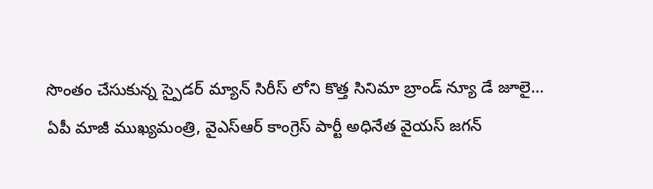సొంతం చేసుకున్న స్పైడర్ మ్యాన్ సిరీస్ లోని కొత్త సినిమా బ్రాండ్ న్యూ డే జూలై…
ఏపీ మాజీ ముఖ్యమంత్రి, వైఎస్ఆర్ కాంగ్రెస్ పార్టీ అధినేత వైయస్ జగన్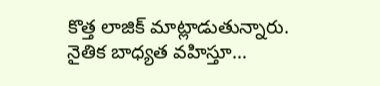కొత్త లాజిక్ మాట్లాడుతున్నారు. నైతిక బాధ్యత వహిస్తూ…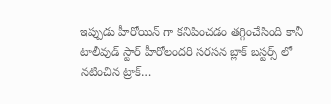ఇప్పుడు హీరోయిన్ గా కనిపించడం తగ్గించేసింది కానీ టాలీవుడ్ స్టార్ హీరోలందరి సరసన బ్లాక్ బస్టర్స్ లో నటించిన ట్రాక్…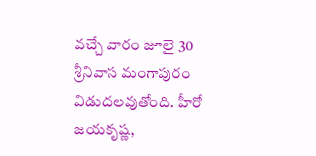వచ్చే వారం జూలై 30 శ్రీనివాస మంగాపురం విడుదలవుతోంది. హీరో జయకృష్ణ,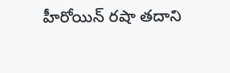హీరోయిన్ రషా తదాని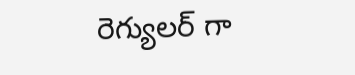రెగ్యులర్ గా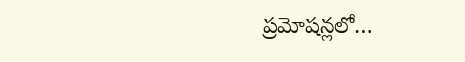ప్రమోషన్లలో…